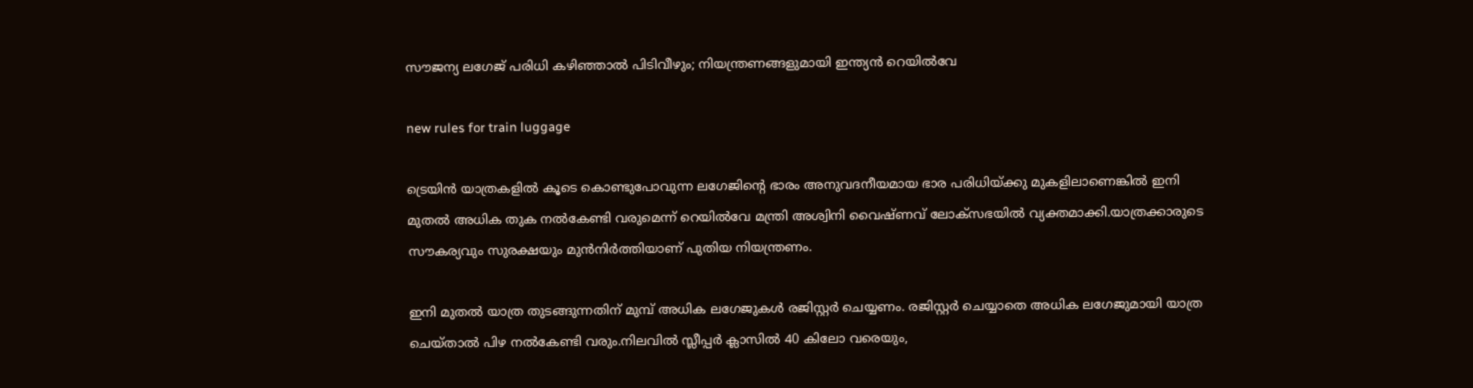സൗജന്യ ലഗേജ് പരിധി കഴിഞ്ഞാൽ പിടിവീഴും; നിയന്ത്രണങ്ങളുമായി ഇന്ത്യൻ റെയിൽവേ

new rules for train luggage

ട്രെയിൻ യാത്രകളിൽ കൂടെ കൊണ്ടുപോവുന്ന ലഗേജിന്റെ ഭാരം അനുവദനീയമായ ഭാര പരിധിയ്ക്കു മുകളിലാണെങ്കിൽ ഇനി മുതൽ അധിക തുക നൽകേണ്ടി വരുമെന്ന് റെയിൽവേ മന്ത്രി അശ്വിനി വൈഷ്ണവ് ലോക്സഭയിൽ വ്യക്തമാക്കി.യാത്രക്കാരുടെ സൗകര്യവും സുരക്ഷയും മുൻനിർത്തിയാണ് പുതിയ നിയന്ത്രണം.

ഇനി മുതൽ യാത്ര തുടങ്ങുന്നതിന് മുമ്പ് അധിക ലഗേജുകള്‍ രജിസ്റ്റര്‍ ചെയ്യണം. രജിസ്റ്റര്‍ ചെയ്യാതെ അധിക ലഗേജുമായി യാത്ര ചെയ്താല്‍ പിഴ നല്‍കേണ്ടി വരും.നിലവിൽ സ്ലീപ്പർ ക്ലാസിൽ 40 കിലോ വരെയും,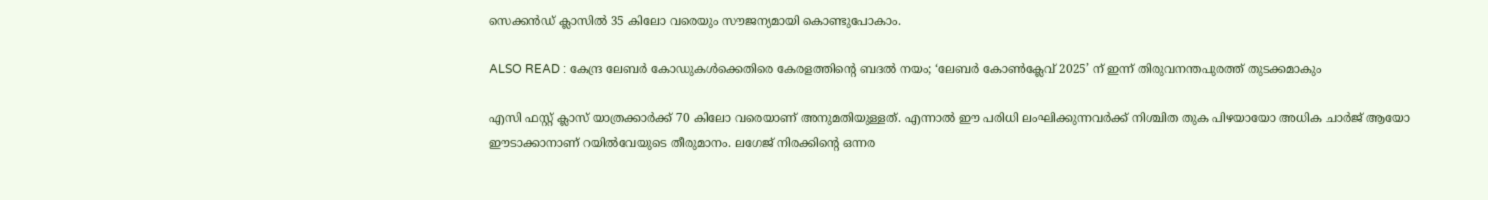സെക്കൻഡ് ക്ലാസിൽ 35 കിലോ വരെയും സൗജന്യമായി കൊണ്ടുപോകാം.

ALSO READ : കേന്ദ്ര ലേബർ കോഡുകൾക്കെതിരെ കേരളത്തിന്റെ ബദൽ നയം; ‘ലേബർ കോൺക്ലേവ് 2025’ ന് ഇന്ന് തിരുവനന്തപുരത്ത് തുടക്കമാകും

എസി ഫസ്റ്റ് ക്ലാസ് യാത്രക്കാർക്ക് 70 കിലോ വരെയാണ് അനുമതിയുള്ളത്. എന്നാൽ ഈ പരിധി ലംഘിക്കുന്നവർക്ക് നിശ്ചിത തുക പിഴയായോ അധിക ചാർജ് ആയോ ഈടാക്കാനാണ് റയിൽവേയുടെ തീരുമാനം. ലഗേജ് നിരക്കിന്റെ ഒന്നര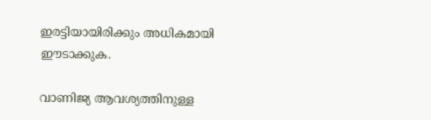ഇരട്ടിയായിരിക്കും അധികമായി ഈടാക്കുക.

വാണിജ്യ ആവശ്യത്തിനുള്ള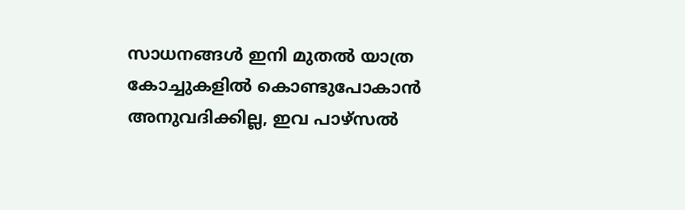സാധനങ്ങൾ ഇനി മുതൽ യാത്ര കോച്ചുകളിൽ കൊണ്ടുപോകാൻ അനുവദിക്കില്ല, ഇവ പാഴ്സൽ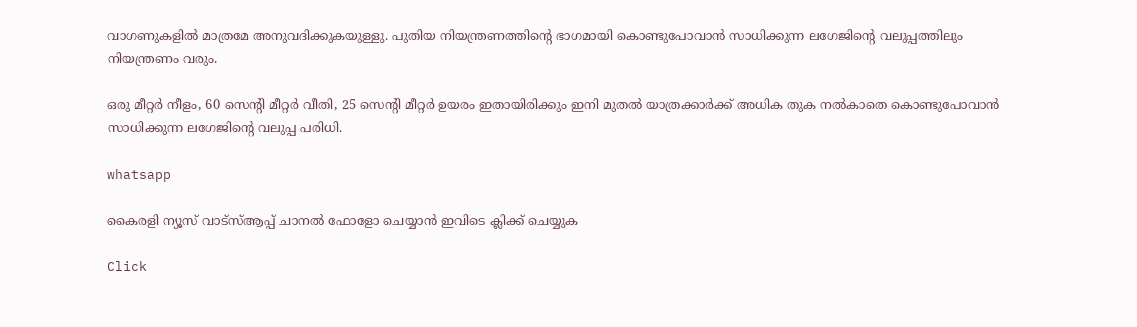വാഗണുകളിൽ മാത്രമേ അനുവദിക്കുകയുള്ളു. പുതിയ നിയന്ത്രണത്തിന്റെ ഭാഗമായി കൊണ്ടുപോവാൻ സാധിക്കുന്ന ലഗേജിന്റെ വലുപ്പത്തിലും നിയന്ത്രണം വരും.

ഒരു മീറ്റർ നീളം, 60 സെന്റി മീറ്റർ വീതി, 25 സെന്റി മീറ്റർ ഉയരം ഇതായിരിക്കും ഇനി മുതൽ യാത്രക്കാർക്ക് അധിക തുക നൽകാതെ കൊണ്ടുപോവാൻ സാധിക്കുന്ന ലഗേജിന്റെ വലുപ്പ പരിധി.

whatsapp

കൈരളി ന്യൂസ് വാട്‌സ്ആപ്പ് ചാനല്‍ ഫോളോ ചെയ്യാന്‍ ഇവിടെ ക്ലിക്ക് ചെയ്യുക

Click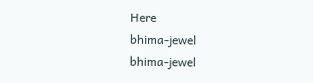Here
bhima-jewel
bhima-jewel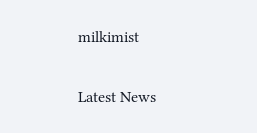milkimist

Latest News